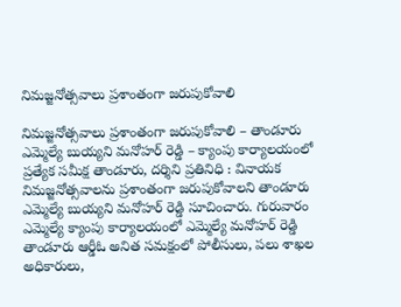నిమజ్జనోత్సవాలు ప్రశాంతంగా జరుపుకోవాలి

నిమజ్జనోత్సవాలు ప్రశాంతంగా జరుపుకోవాలి – తాండూరు ఎమ్మెల్యే బుయ్యని మనోహర్ రెడ్డి – క్యాంపు కార్యాలయంలో ప్రత్యేక సమీక్ష తాండూరు, దర్శిని ప్రతినిధి : వినాయక నిమజ్జనోత్సవాలను ప్రశాంతంగా జరుపుకోవాలని తాండూరు ఎమ్మెల్యే బుయ్యని మనోహర్ రెడ్డి సూచించారు. గురువారం ఎమ్మెల్యే క్యాంపు కార్యాలయంలో ఎమ్మెల్యే మనోహర్ రెడ్డి తాండూరు ఆర్డీఓ అనిత సమక్షంలో పోలీసులు, పలు శాఖల అధికారులు,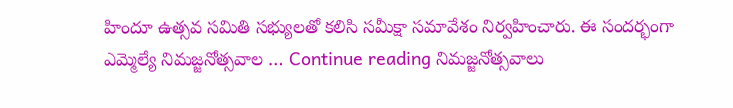హిందూ ఉత్సవ సమితి సభ్యులతో కలిసి సమీక్షా సమావేశం నిర్వహించారు. ఈ సందర్భంగా ఎమ్మెల్యే నిమజ్జనోత్సవాల … Continue reading నిమజ్జనోత్సవాలు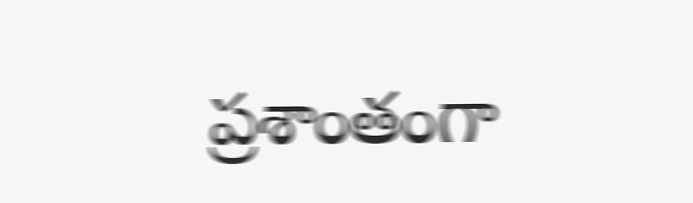ప్రశాంతంగా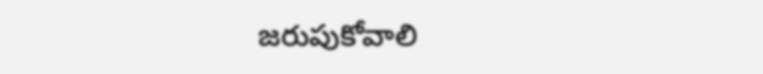జరుపుకోవాలి